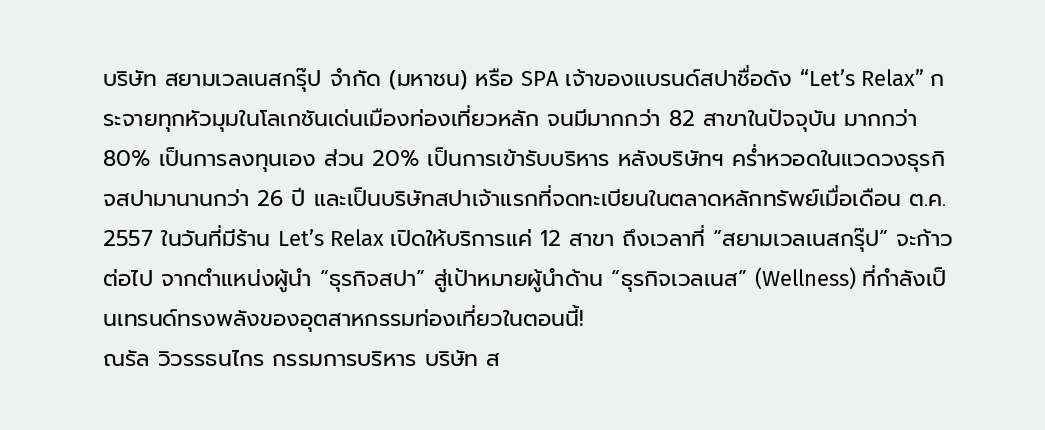บริษัท สยามเวลเนสกรุ๊ป จำกัด (มหาชน) หรือ SPA เจ้าของแบรนด์สปาชื่อดัง “Let’s Relax” กระจายทุกหัวมุมในโลเกชันเด่นเมืองท่องเที่ยวหลัก จนมีมากกว่า 82 สาขาในปัจจุบัน มากกว่า 80% เป็นการลงทุนเอง ส่วน 20% เป็นการเข้ารับบริหาร หลังบริษัทฯ คร่ำหวอดในแวดวงธุรกิจสปามานานกว่า 26 ปี และเป็นบริษัทสปาเจ้าแรกที่จดทะเบียนในตลาดหลักทรัพย์เมื่อเดือน ต.ค. 2557 ในวันที่มีร้าน Let’s Relax เปิดให้บริการแค่ 12 สาขา ถึงเวลาที่ “สยามเวลเนสกรุ๊ป” จะก้าวต่อไป จากตำแหน่งผู้นำ “ธุรกิจสปา” สู่เป้าหมายผู้นำด้าน “ธุรกิจเวลเนส” (Wellness) ที่กำลังเป็นเทรนด์ทรงพลังของอุตสาหกรรมท่องเที่ยวในตอนนี้!
ณรัล วิวรรธนไกร กรรมการบริหาร บริษัท ส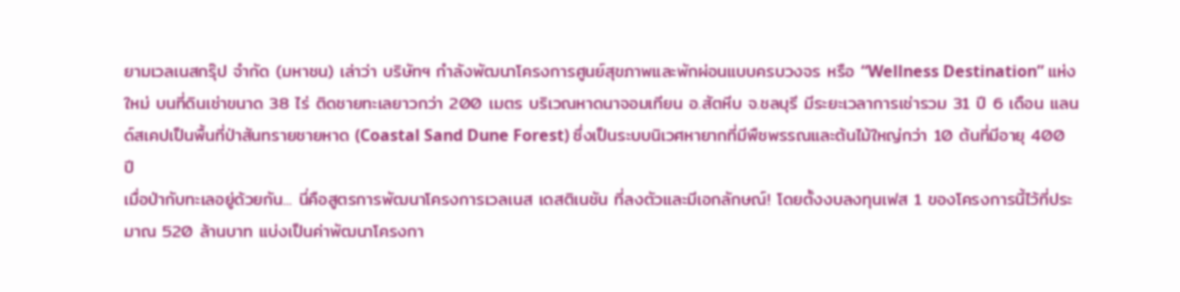ยามเวลเนสกรุ๊ป จำกัด (มหาชน) เล่าว่า บริษัทฯ กำลังพัฒนาโครงการศูนย์สุขภาพและพักผ่อนแบบครบวงจร หรือ “Wellness Destination” แห่งใหม่ บนที่ดินเช่าขนาด 38 ไร่ ติดชายทะเลยาวกว่า 200 เมตร บริเวณหาดนาจอมเทียน อ.สัตหีบ จ.ชลบุรี มีระยะเวลาการเช่ารวม 31 ปี 6 เดือน แลนด์สเคปเป็นพื้นที่ป่าสันทรายชายหาด (Coastal Sand Dune Forest) ซึ่งเป็นระบบนิเวศหายากที่มีพืชพรรณและต้นไม้ใหญ่กว่า 10 ต้นที่มีอายุ 400 ปี
เมื่อป่ากับทะเลอยู่ด้วยกัน... นี่คือสูตรการพัฒนาโครงการเวลเนส เดสติเนชัน ที่ลงตัวและมีเอกลักษณ์! โดยตั้งงบลงทุนเฟส 1 ของโครงการนี้ไว้ที่ประมาณ 520 ล้านบาท แบ่งเป็นค่าพัฒนาโครงกา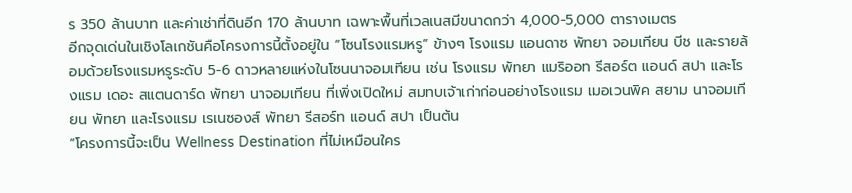ร 350 ล้านบาท และค่าเช่าที่ดินอีก 170 ล้านบาท เฉพาะพื้นที่เวลเนสมีขนาดกว่า 4,000-5,000 ตารางเมตร
อีกจุดเด่นในเชิงโลเกชันคือโครงการนี้ตั้งอยู่ใน “โซนโรงแรมหรู” ข้างๆ โรงแรม แอนดาซ พัทยา จอมเทียน บีช และรายล้อมด้วยโรงแรมหรูระดับ 5-6 ดาวหลายแห่งในโซนนาจอมเทียน เช่น โรงแรม พัทยา แมริออท รีสอร์ต แอนด์ สปา และโรงแรม เดอะ สแตนดาร์ด พัทยา นาจอมเทียน ที่เพิ่งเปิดใหม่ สมทบเจ้าเก่าก่อนอย่างโรงแรม เมอเวนพิค สยาม นาจอมเทียน พัทยา และโรงแรม เรเนซองส์ พัทยา รีสอร์ท แอนด์ สปา เป็นต้น
“โครงการนี้จะเป็น Wellness Destination ที่ไม่เหมือนใคร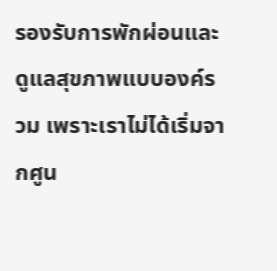รองรับการพักผ่อนและดูแลสุขภาพแบบองค์รวม เพราะเราไม่ได้เริ่มจากศูน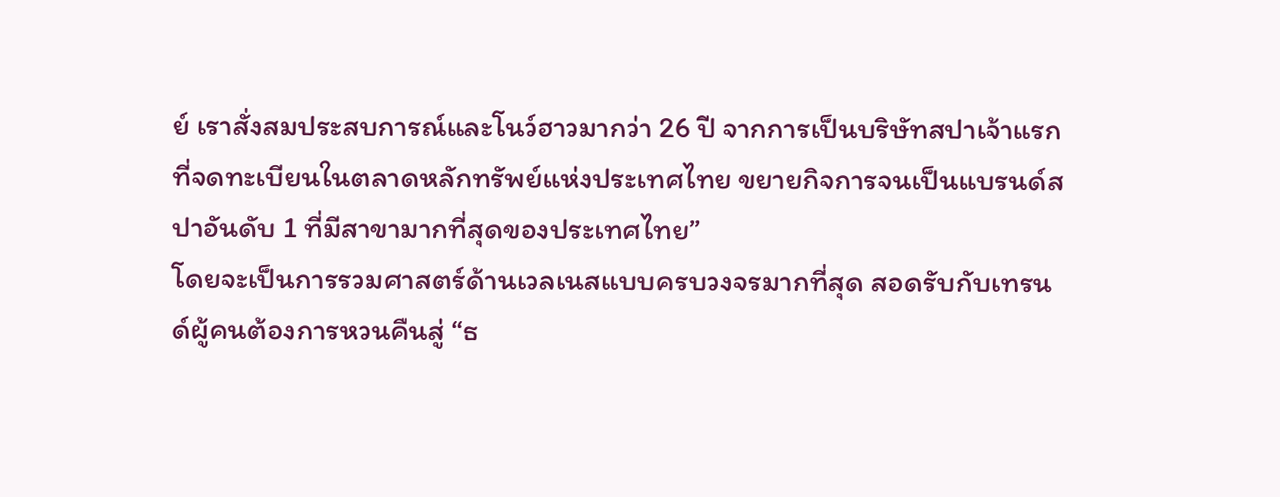ย์ เราสั่งสมประสบการณ์และโนว์ฮาวมากว่า 26 ปี จากการเป็นบริษัทสปาเจ้าแรกที่จดทะเบียนในตลาดหลักทรัพย์แห่งประเทศไทย ขยายกิจการจนเป็นแบรนด์สปาอันดับ 1 ที่มีสาขามากที่สุดของประเทศไทย”
โดยจะเป็นการรวมศาสตร์ด้านเวลเนสแบบครบวงจรมากที่สุด สอดรับกับเทรนด์ผู้คนต้องการหวนคืนสู่ “ธ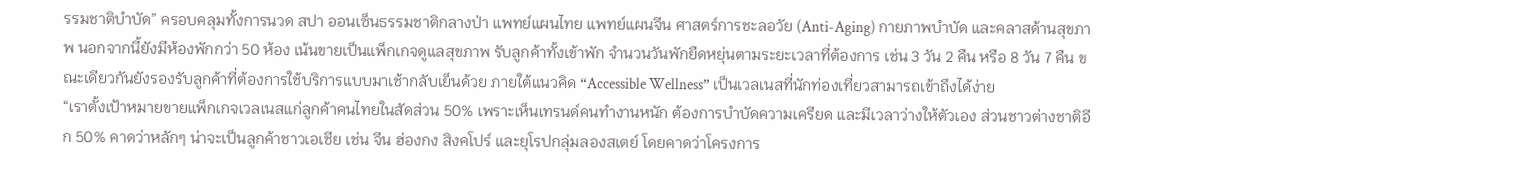รรมชาติบำบัด” ครอบคลุมทั้งการนวด สปา ออนเซ็นธรรมชาติกลางป่า แพทย์แผนไทย แพทย์แผนจีน ศาสตร์การชะลอวัย (Anti-Aging) กายภาพบำบัด และคลาสด้านสุขภาพ นอกจากนี้ยังมีห้องพักกว่า 50 ห้อง เน้นขายเป็นแพ็กเกจดูแลสุขภาพ รับลูกค้าทั้งเข้าพัก จำนวนวันพักยืดหยุ่นตามระยะเวลาที่ต้องการ เช่น 3 วัน 2 คืน หรือ 8 วัน 7 คืน ขณะเดียวกันยังรองรับลูกค้าที่ต้องการใช้บริการแบบมาเช้ากลับเย็นด้วย ภายใต้แนวคิด “Accessible Wellness” เป็นเวลเนสที่นักท่องเที่ยวสามารถเข้าถึงได้ง่าย
“เราตั้งเป้าหมายขายแพ็กเกจเวลเนสแก่ลูกค้าคนไทยในสัดส่วน 50% เพราะเห็นเทรนด์คนทำงานหนัก ต้องการบำบัดความเครียด และมีเวลาว่างให้ตัวเอง ส่วนชาวต่างชาติอีก 50% คาดว่าหลักๆ น่าจะเป็นลูกค้าชาวเอเชีย เช่น จีน ฮ่องกง สิงคโปร์ และยุโรปกลุ่มลองสเตย์ โดยคาดว่าโครงการ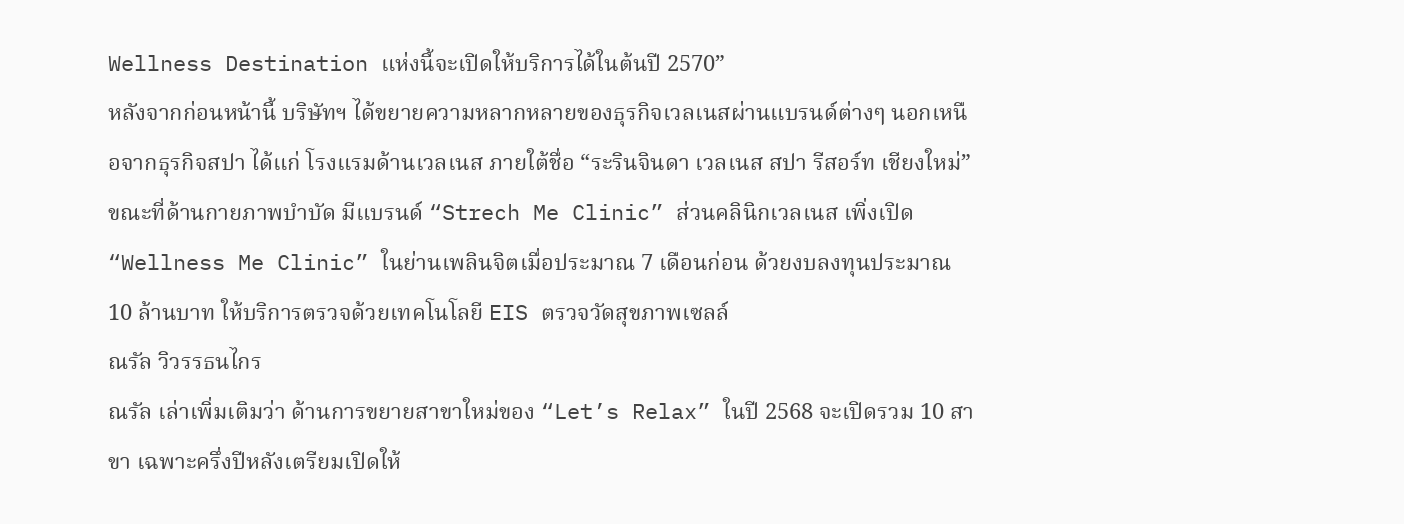Wellness Destination แห่งนี้จะเปิดให้บริการได้ในต้นปี 2570”
หลังจากก่อนหน้านี้ บริษัทฯ ได้ขยายความหลากหลายของธุรกิจเวลเนสผ่านแบรนด์ต่างๆ นอกเหนือจากธุรกิจสปา ได้แก่ โรงแรมด้านเวลเนส ภายใต้ชื่อ “ระรินจินดา เวลเนส สปา รีสอร์ท เชียงใหม่” ขณะที่ด้านกายภาพบำบัด มีแบรนด์ “Strech Me Clinic” ส่วนคลินิกเวลเนส เพิ่งเปิด “Wellness Me Clinic” ในย่านเพลินจิตเมื่อประมาณ 7 เดือนก่อน ด้วยงบลงทุนประมาณ 10 ล้านบาท ให้บริการตรวจด้วยเทคโนโลยี EIS ตรวจวัดสุขภาพเซลล์
ณรัล วิวรรธนไกร
ณรัล เล่าเพิ่มเติมว่า ด้านการขยายสาขาใหม่ของ “Let’s Relax” ในปี 2568 จะเปิดรวม 10 สาขา เฉพาะครึ่งปีหลังเตรียมเปิดให้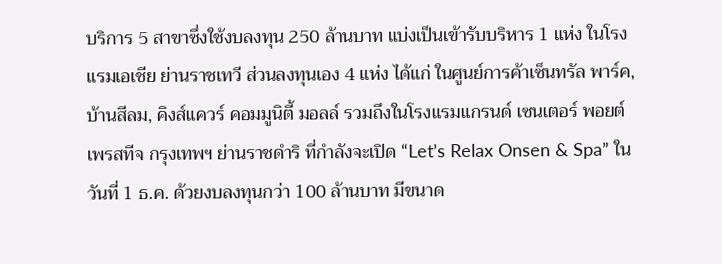บริการ 5 สาขาซึ่งใช้งบลงทุน 250 ล้านบาท แบ่งเป็นเข้ารับบริหาร 1 แห่ง ในโรงแรมเอเชีย ย่านราชเทวี ส่วนลงทุนเอง 4 แห่ง ได้แก่ ในศูนย์การค้าเซ็นทรัล พาร์ค, บ้านสีลม, คิงส์แควร์ คอมมูนิตี้ มอลล์ รวมถึงในโรงแรมแกรนด์ เซนเตอร์ พอยต์ เพรสทีจ กรุงเทพฯ ย่านราชดำริ ที่กำลังจะเปิด “Let’s Relax Onsen & Spa” ในวันที่ 1 ธ.ค. ด้วยงบลงทุนกว่า 100 ล้านบาท มีขนาด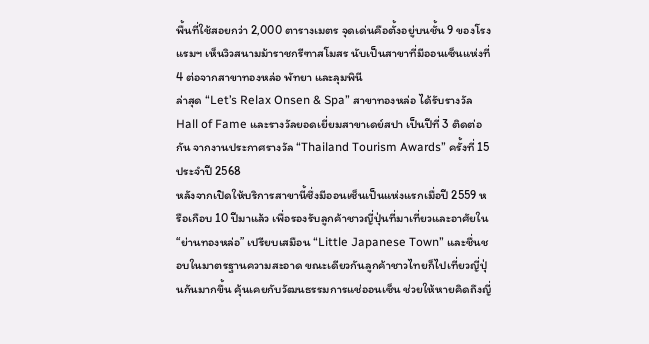พื้นที่ใช้สอยกว่า 2,000 ตารางเมตร จุดเด่นคือตั้งอยู่บนชั้น 9 ของโรงแรมฯ เห็นวิวสนามม้าราชกรีฑาสโมสร นับเป็นสาขาที่มีออนเซ็นแห่งที่ 4 ต่อจากสาขาทองหล่อ พัทยา และลุมพินี
ล่าสุด “Let’s Relax Onsen & Spa” สาขาทองหล่อ ได้รับรางวัล Hall of Fame และรางวัลยอดเยี่ยมสาขาเดย์สปา เป็นปีที่ 3 ติดต่อกัน จากงานประกาศรางวัล “Thailand Tourism Awards” ครั้งที่ 15 ประจำปี 2568
หลังจากเปิดให้บริการสาขานี้ซึ่งมีออนเซ็นเป็นแห่งแรกเมื่อปี 2559 หรือเกือบ 10 ปีมาแล้ว เพื่อรองรับลูกค้าชาวญี่ปุ่นที่มาเที่ยวและอาศัยใน “ย่านทองหล่อ” เปรียบเสมือน “Little Japanese Town” และชื่นชอบในมาตรฐานความสะอาด ขณะเดียวกันลูกค้าชาวไทยก็ไปเที่ยวญี่ปุ่นกันมากขึ้น คุ้นเคยกับวัฒนธรรมการแช่ออนเซ็น ช่วยให้หายคิดถึงญี่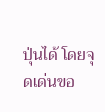ปุ่นได้ โดยจุดเด่นขอ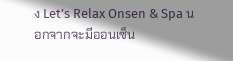ง Let’s Relax Onsen & Spa นอกจากจะมีออนเซ็น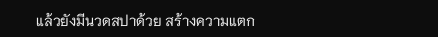แล้วยังมีนวดสปาด้วย สร้างความแตก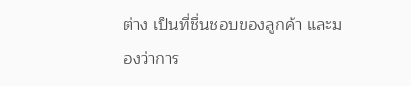ต่าง เป็นที่ชื่นชอบของลูกค้า และมองว่าการ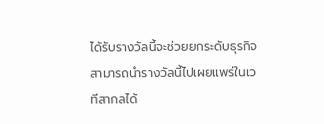ได้รับรางวัลนี้จะช่วยยกระดับธุรกิจ สามารถนำรางวัลนี้ไปเผยแพร่ในเวทีสากลได้